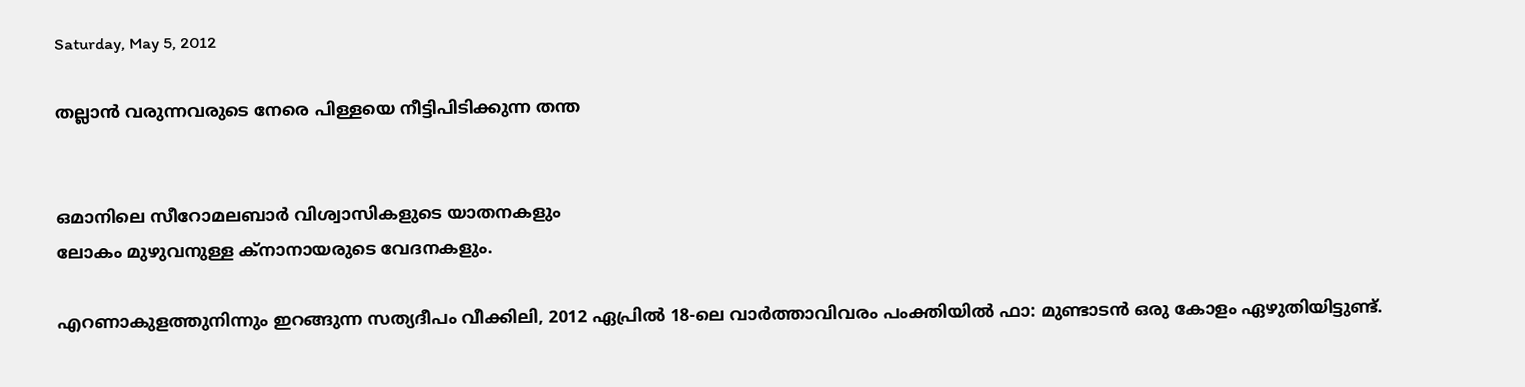Saturday, May 5, 2012

തല്ലാന്‍ വരുന്നവരുടെ നേരെ പിള്ളയെ നീട്ടിപിടിക്കുന്ന തന്ത


ഒമാനിലെ സീറോമലബാര്‍ വിശ്വാസികളുടെ യാതനകളും
ലോകം മുഴുവനുള്ള ക്‌നാനായരുടെ വേദനകളും.

എറണാകുളത്തുനിന്നും ഇറങ്ങുന്ന സത്യദീപം വീക്കിലി, 2012 ഏപ്രില്‍ 18-ലെ വാര്‍ത്താവിവരം പംക്തിയില്‍ ഫാ: മുണ്ടാടന്‍ ഒരു കോളം ഏഴുതിയിട്ടുണ്ട്.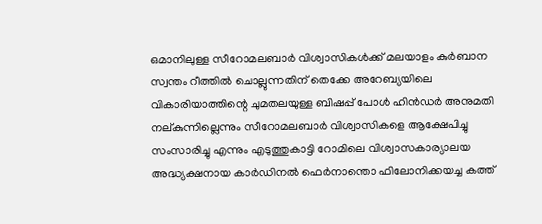ഒമാനിലുള്ള സീറോമലബാര്‍ വിശ്വാസികള്‍ക്ക് മലയാളം കുര്‍ബാന സ്വന്തം റീത്തില്‍ ചൊല്ലുന്നതിന് തെക്കേ അറേബ്യയിലെ വികാരിയാത്തിന്റെ ചുമതലയുള്ള ബിഷപ്പ് പോള്‍ ഹിന്‍ഡര്‍ അനുമതി നല്കുന്നില്ലെന്നും സീറോമലബാര്‍ വിശ്വാസികളെ ആക്ഷേപിച്ചു സംസാരിച്ചു എന്നും എടുത്തുകാട്ടി റോമിലെ വിശ്വാസകാര്യാലയ അദ്ധ്യക്ഷനായ കാര്‍ഡിനല്‍ ഫെര്‍നാന്തൊ ഫിലോനിക്കയച്ച കത്ത്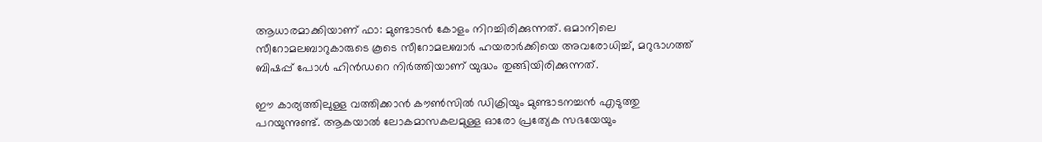ആധാരമാക്കിയാണ് ഫാ: മുണ്ടാടന്‍ കോളം നിറച്ചിരിക്കുന്നത്. ഒമാനിലെ സീറോമലബാറുകാരുടെ കൂടെ സീറോമലബാര്‍ ഹയരാര്‍ക്കിയെ അവരോധിച്ച്, മറുഭാഗത്ത് ബിഷപ്പ് പോള്‍ ഹിന്‍ഡറെ നിര്‍ത്തിയാണ് യുദ്ധം തുങ്ങിയിരിക്കുന്നത്.

ഈ കാര്യത്തിലുള്ള വത്തിക്കാന്‍ കൗണ്‍സില്‍ ഡിക്രിയും മുണ്ടാടനച്ചന്‍ എടുത്തു പറയുന്നുണ്ട്. ആകയാല്‍ ലോകമാസകലമുള്ള ഓരോ പ്രത്യേക സഭയേയും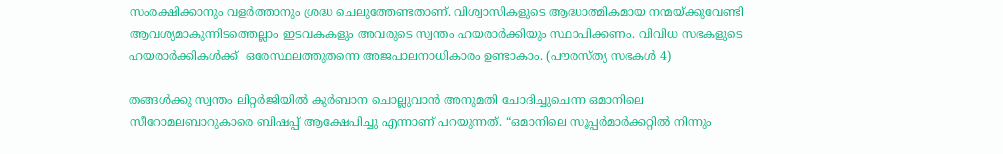സംരക്ഷിക്കാനും വളര്‍ത്താനും ശ്രദ്ധ ചെലുത്തേണ്ടതാണ്. വിശ്വാസികളുടെ ആദ്ധാത്മികമായ നന്മയ്ക്കുവേണ്ടി ആവശ്യമാകുന്നിടത്തെല്ലാം ഇടവകകളും അവരുടെ സ്വന്തം ഹയരാര്‍ക്കിയും സ്ഥാപിക്കണം. വിവിധ സഭകളുടെ ഹയരാര്‍ക്കികള്‍ക്ക്  ഒരേസ്ഥലത്തുതന്നെ അജപാലനാധികാരം ഉണ്ടാകാം. (പൗരസ്ത്യ സഭകള്‍ 4)

തങ്ങള്‍ക്കു സ്വന്തം ലിറ്റര്‍ജിയില്‍ കുര്‍ബാന ചൊല്ലുവാന്‍ അനുമതി ചോദിച്ചുചെന്ന ഒമാനിലെ സീറോമലബാറുകാരെ ബിഷപ്പ് ആക്ഷേപിച്ചു എന്നാണ് പറയുന്നത്. “ഒമാനിലെ സൂപ്പര്‍മാര്‍ക്കറ്റില്‍ നിന്നും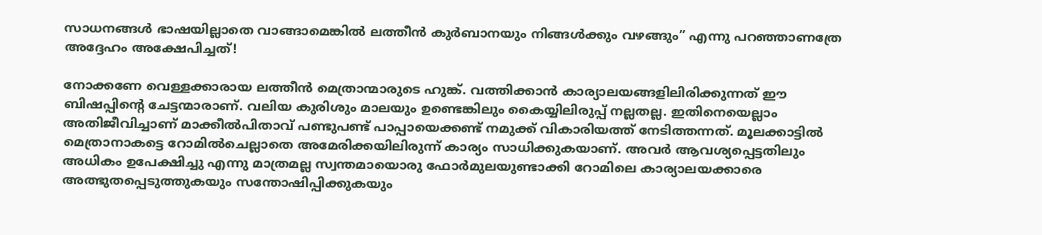സാധനങ്ങള്‍ ഭാഷയില്ലാതെ വാങ്ങാമെങ്കില്‍ ലത്തീന്‍ കുര്‍ബാനയും നിങ്ങള്‍ക്കും വഴങ്ങും” എന്നു പറഞ്ഞാണത്രേ അദ്ദേഹം അക്ഷേപിച്ചത്!

നോക്കണേ വെള്ളക്കാരായ ലത്തീന്‍ മെത്രാന്മാരുടെ ഹുങ്ക്. വത്തിക്കാന്‍ കാര്യാലയങ്ങളിലിരിക്കുന്നത് ഈ ബിഷപ്പിന്റെ ചേട്ടന്മാരാണ്. വലിയ കുരിശും മാലയും ഉണ്ടെങ്കിലും കൈയ്യിലിരുപ്പ് നല്ലതല്ല. ഇതിനെയെല്ലാം അതിജീവിച്ചാണ് മാക്കീല്‍പിതാവ് പണ്ടുപണ്ട് പാപ്പായെക്കണ്ട് നമുക്ക് വികാരിയത്ത് നേടിത്തന്നത്. മൂലക്കാട്ടില്‍ മെത്രാനാകട്ടെ റോമില്‍ചെല്ലാതെ അമേരിക്കയിലിരുന്ന് കാര്യം സാധിക്കുകയാണ്. അവര്‍ ആവശ്യപ്പെട്ടതിലും അധികം ഉപേക്ഷിച്ചു എന്നു മാത്രമല്ല സ്വന്തമായൊരു ഫോര്‍മുലയുണ്ടാക്കി റോമിലെ കാര്യാലയക്കാരെ അത്ഭുതപ്പെടുത്തുകയും സന്തോഷിപ്പിക്കുകയും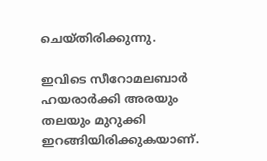ചെയ്തിരിക്കുന്നു.

ഇവിടെ സീറോമലബാര്‍ ഹയരാര്‍ക്കി അരയും തലയും മുറുക്കി ഇറങ്ങിയിരിക്കുകയാണ്.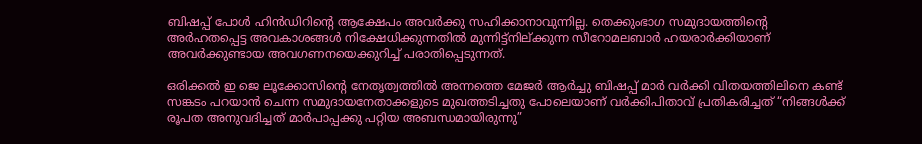ബിഷപ്പ് പോള്‍ ഹിന്‍ഡിറിന്റെ ആക്ഷേപം അവര്‍ക്കു സഹിക്കാനാവുന്നില്ല. തെക്കുംഭാഗ സമുദായത്തിന്റെ അര്‍ഹതപ്പെട്ട അവകാശങ്ങള്‍ നിക്ഷേധിക്കുന്നതില്‍ മുന്നിട്ട്‌നില്ക്കുന്ന സീറോമലബാര്‍ ഹയരാര്‍ക്കിയാണ് അവര്‍ക്കുണ്ടായ അവഗണനയെക്കുറിച്ച് പരാതിപ്പെടുന്നത്.

ഒരിക്കല്‍ ഇ ജെ ലൂക്കോസിന്റെ നേതൃത്വത്തില്‍ അന്നത്തെ മേജര്‍ ആര്‍ച്ചു ബിഷപ്പ് മാര്‍ വര്‍ക്കി വിതയത്തിലിനെ കണ്ട് സങ്കടം പറയാന്‍ ചെന്ന സമുദായനേതാക്കളുടെ മുഖത്തടിച്ചതു പോലെയാണ് വര്‍ക്കിപിതാവ് പ്രതികരിച്ചത് “നിങ്ങള്‍ക്ക് രൂപത അനുവദിച്ചത് മാര്‍പാപ്പക്കു പറ്റിയ അബന്ധമായിരുന്നു”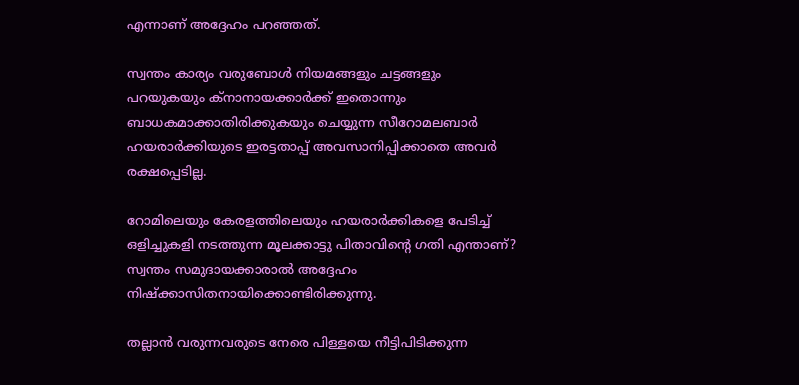എന്നാണ് അദ്ദേഹം പറഞ്ഞത്.

സ്വന്തം കാര്യം വരുബോള്‍ നിയമങ്ങളും ചട്ടങ്ങളും പറയുകയും ക്‌നാനായക്കാര്‍ക്ക് ഇതൊന്നും ബാധകമാക്കാതിരിക്കുകയും ചെയ്യുന്ന സീറോമലബാര്‍ ഹയരാര്‍ക്കിയുടെ ഇരട്ടതാപ്പ് അവസാനിപ്പിക്കാതെ അവര്‍ രക്ഷപ്പെടില്ല.

റോമിലെയും കേരളത്തിലെയും ഹയരാര്‍ക്കികളെ പേടിച്ച് ഒളിച്ചുകളി നടത്തുന്ന മൂലക്കാട്ടു പിതാവിന്റെ ഗതി എന്താണ്? സ്വന്തം സമുദായക്കാരാല്‍ അദ്ദേഹം നിഷ്‌ക്കാസിതനായിക്കൊണ്ടിരിക്കുന്നു.

തല്ലാന്‍ വരുന്നവരുടെ നേരെ പിള്ളയെ നീട്ടിപിടിക്കുന്ന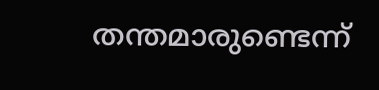തന്തമാരുണ്ടെന്ന്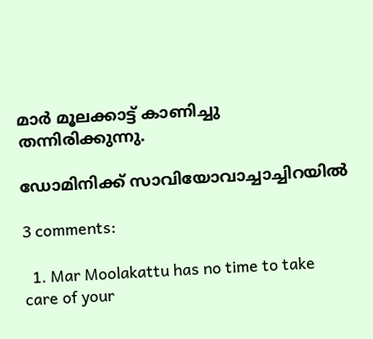മാര്‍ മൂലക്കാട്ട് കാണിച്ചു തന്നിരിക്കുന്നു.

ഡോമിനിക്ക് സാവിയോവാച്ചാച്ചിറയില്‍

3 comments:

  1. Mar Moolakattu has no time to take care of your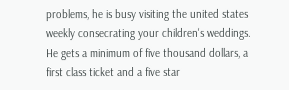problems, he is busy visiting the united states weekly consecrating your children's weddings. He gets a minimum of five thousand dollars, a first class ticket and a five star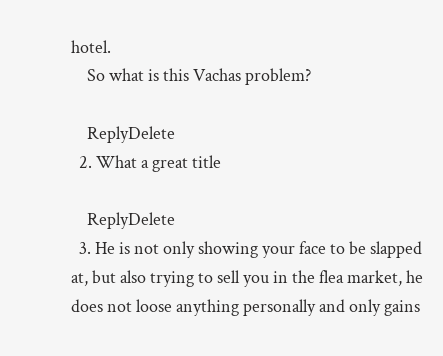hotel.
    So what is this Vachas problem?

    ReplyDelete
  2. What a great title

    ReplyDelete
  3. He is not only showing your face to be slapped at, but also trying to sell you in the flea market, he does not loose anything personally and only gains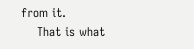from it.
    That is what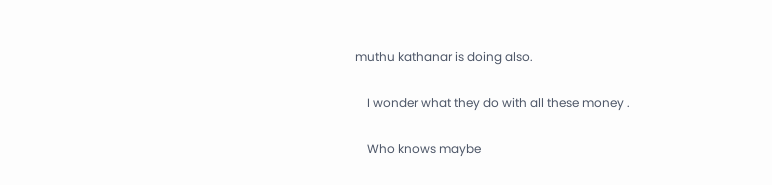muthu kathanar is doing also.

    I wonder what they do with all these money .

    Who knows maybe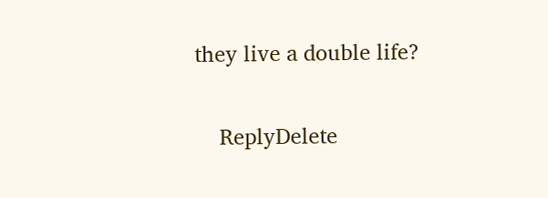they live a double life?

    ReplyDelete